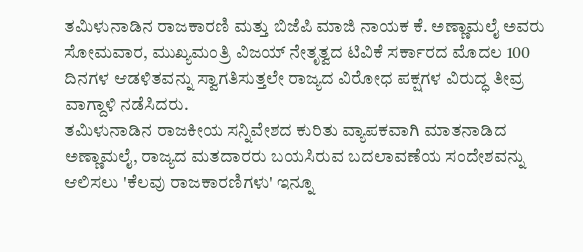ತಮಿಳುನಾಡಿನ ರಾಜಕಾರಣಿ ಮತ್ತು ಬಿಜೆಪಿ ಮಾಜಿ ನಾಯಕ ಕೆ. ಅಣ್ಣಾಮಲೈ ಅವರು ಸೋಮವಾರ, ಮುಖ್ಯಮಂತ್ರಿ ವಿಜಯ್ ನೇತೃತ್ವದ ಟಿವಿಕೆ ಸರ್ಕಾರದ ಮೊದಲ 100 ದಿನಗಳ ಆಡಳಿತವನ್ನು ಸ್ವಾಗತಿಸುತ್ತಲೇ ರಾಜ್ಯದ ವಿರೋಧ ಪಕ್ಷಗಳ ವಿರುದ್ಧ ತೀವ್ರ ವಾಗ್ದಾಳಿ ನಡೆಸಿದರು.
ತಮಿಳುನಾಡಿನ ರಾಜಕೀಯ ಸನ್ನಿವೇಶದ ಕುರಿತು ವ್ಯಾಪಕವಾಗಿ ಮಾತನಾಡಿದ ಅಣ್ಣಾಮಲೈ, ರಾಜ್ಯದ ಮತದಾರರು ಬಯಸಿರುವ ಬದಲಾವಣೆಯ ಸಂದೇಶವನ್ನು ಆಲಿಸಲು 'ಕೆಲವು ರಾಜಕಾರಣಿಗಳು' ಇನ್ನೂ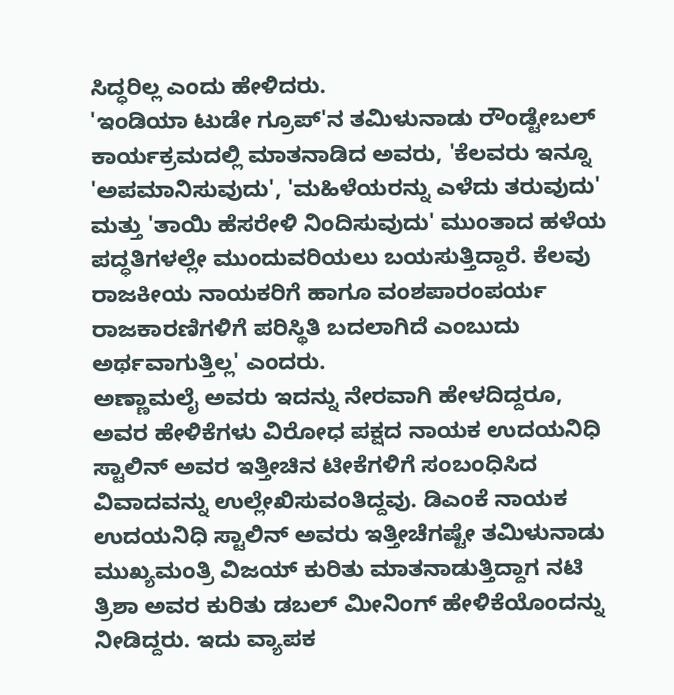ಸಿದ್ಧರಿಲ್ಲ ಎಂದು ಹೇಳಿದರು.
'ಇಂಡಿಯಾ ಟುಡೇ ಗ್ರೂಪ್'ನ ತಮಿಳುನಾಡು ರೌಂಡ್ಟೇಬಲ್ ಕಾರ್ಯಕ್ರಮದಲ್ಲಿ ಮಾತನಾಡಿದ ಅವರು, 'ಕೆಲವರು ಇನ್ನೂ 'ಅಪಮಾನಿಸುವುದು', 'ಮಹಿಳೆಯರನ್ನು ಎಳೆದು ತರುವುದು' ಮತ್ತು 'ತಾಯಿ ಹೆಸರೇಳಿ ನಿಂದಿಸುವುದು' ಮುಂತಾದ ಹಳೆಯ ಪದ್ಧತಿಗಳಲ್ಲೇ ಮುಂದುವರಿಯಲು ಬಯಸುತ್ತಿದ್ದಾರೆ. ಕೆಲವು ರಾಜಕೀಯ ನಾಯಕರಿಗೆ ಹಾಗೂ ವಂಶಪಾರಂಪರ್ಯ ರಾಜಕಾರಣಿಗಳಿಗೆ ಪರಿಸ್ಥಿತಿ ಬದಲಾಗಿದೆ ಎಂಬುದು ಅರ್ಥವಾಗುತ್ತಿಲ್ಲ' ಎಂದರು.
ಅಣ್ಣಾಮಲೈ ಅವರು ಇದನ್ನು ನೇರವಾಗಿ ಹೇಳದಿದ್ದರೂ, ಅವರ ಹೇಳಿಕೆಗಳು ವಿರೋಧ ಪಕ್ಷದ ನಾಯಕ ಉದಯನಿಧಿ ಸ್ಟಾಲಿನ್ ಅವರ ಇತ್ತೀಚಿನ ಟೀಕೆಗಳಿಗೆ ಸಂಬಂಧಿಸಿದ ವಿವಾದವನ್ನು ಉಲ್ಲೇಖಿಸುವಂತಿದ್ದವು. ಡಿಎಂಕೆ ನಾಯಕ ಉದಯನಿಧಿ ಸ್ಟಾಲಿನ್ ಅವರು ಇತ್ತೀಚೆಗಷ್ಟೇ ತಮಿಳುನಾಡು ಮುಖ್ಯಮಂತ್ರಿ ವಿಜಯ್ ಕುರಿತು ಮಾತನಾಡುತ್ತಿದ್ದಾಗ ನಟಿ ತ್ರಿಶಾ ಅವರ ಕುರಿತು ಡಬಲ್ ಮೀನಿಂಗ್ ಹೇಳಿಕೆಯೊಂದನ್ನು ನೀಡಿದ್ದರು. ಇದು ವ್ಯಾಪಕ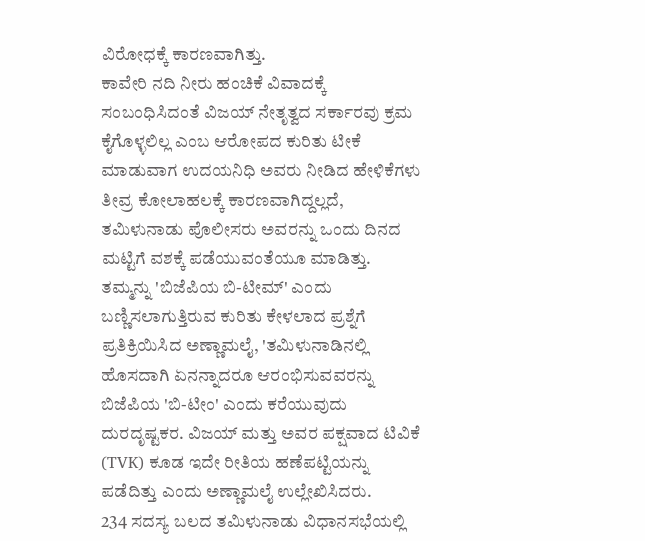ವಿರೋಧಕ್ಕೆ ಕಾರಣವಾಗಿತ್ತು.
ಕಾವೇರಿ ನದಿ ನೀರು ಹಂಚಿಕೆ ವಿವಾದಕ್ಕೆ ಸಂಬಂಧಿಸಿದಂತೆ ವಿಜಯ್ ನೇತೃತ್ವದ ಸರ್ಕಾರವು ಕ್ರಮ ಕೈಗೊಳ್ಳಲಿಲ್ಲ ಎಂಬ ಆರೋಪದ ಕುರಿತು ಟೀಕೆ ಮಾಡುವಾಗ ಉದಯನಿಧಿ ಅವರು ನೀಡಿದ ಹೇಳಿಕೆಗಳು ತೀವ್ರ ಕೋಲಾಹಲಕ್ಕೆ ಕಾರಣವಾಗಿದ್ದಲ್ಲದೆ, ತಮಿಳುನಾಡು ಪೊಲೀಸರು ಅವರನ್ನು ಒಂದು ದಿನದ ಮಟ್ಟಿಗೆ ವಶಕ್ಕೆ ಪಡೆಯುವಂತೆಯೂ ಮಾಡಿತ್ತು.
ತಮ್ಮನ್ನು 'ಬಿಜೆಪಿಯ ಬಿ-ಟೀಮ್' ಎಂದು ಬಣ್ಣಿಸಲಾಗುತ್ತಿರುವ ಕುರಿತು ಕೇಳಲಾದ ಪ್ರಶ್ನೆಗೆ ಪ್ರತಿಕ್ರಿಯಿಸಿದ ಅಣ್ಣಾಮಲೈ, 'ತಮಿಳುನಾಡಿನಲ್ಲಿ ಹೊಸದಾಗಿ ಏನನ್ನಾದರೂ ಆರಂಭಿಸುವವರನ್ನು ಬಿಜೆಪಿಯ 'ಬಿ-ಟೀಂ' ಎಂದು ಕರೆಯುವುದು ದುರದೃಷ್ಟಕರ. ವಿಜಯ್ ಮತ್ತು ಅವರ ಪಕ್ಷವಾದ ಟಿವಿಕೆ (TVK) ಕೂಡ ಇದೇ ರೀತಿಯ ಹಣೆಪಟ್ಟಿಯನ್ನು ಪಡೆದಿತ್ತು ಎಂದು ಅಣ್ಣಾಮಲೈ ಉಲ್ಲೇಖಿಸಿದರು.
234 ಸದಸ್ಯ ಬಲದ ತಮಿಳುನಾಡು ವಿಧಾನಸಭೆಯಲ್ಲಿ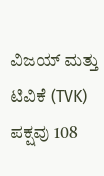ವಿಜಯ್ ಮತ್ತು ಟಿವಿಕೆ (TVK) ಪಕ್ಷವು 108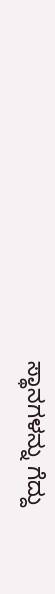ಸ್ಥಾನಗಳನ್ನು ಗೆದ್ದು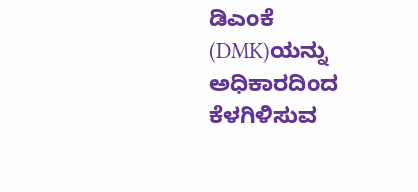ಡಿಎಂಕೆ (DMK)ಯನ್ನು ಅಧಿಕಾರದಿಂದ ಕೆಳಗಿಳಿಸುವ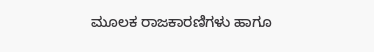ಮೂಲಕ ರಾಜಕಾರಣಿಗಳು ಹಾಗೂ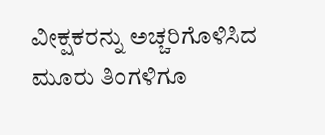ವೀಕ್ಷಕರನ್ನು ಅಚ್ಚರಿಗೊಳಿಸಿದ ಮೂರು ತಿಂಗಳಿಗೂ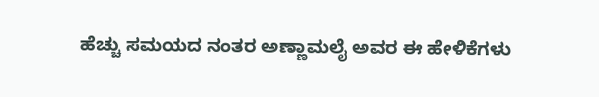ಹೆಚ್ಚು ಸಮಯದ ನಂತರ ಅಣ್ಣಾಮಲೈ ಅವರ ಈ ಹೇಳಿಕೆಗಳು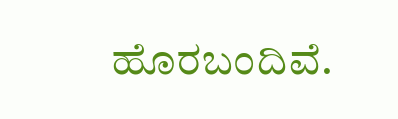ಹೊರಬಂದಿವೆ.